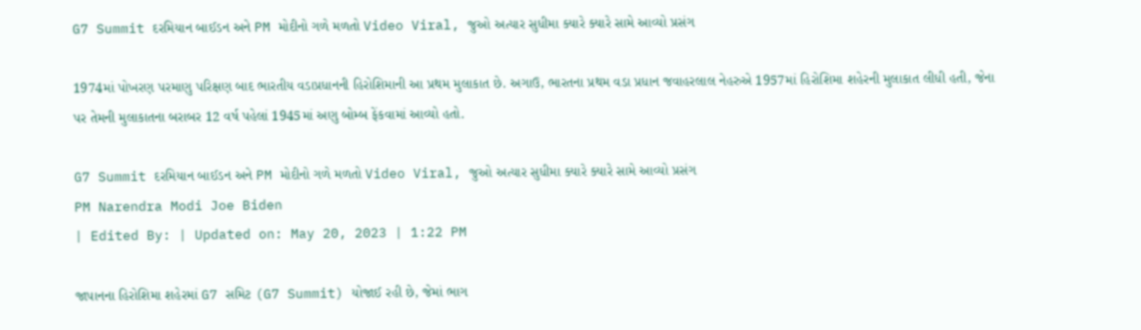G7 Summit દરમિયાન બાઈડન અને PM મોદીનો ગળે મળતો Video Viral, જુઓ અત્યાર સુધીમા ક્યારે ક્યારે સામે આવ્યો પ્રસંગ

1974માં પોખરણ પરમાણુ પરિક્ષણ બાદ ભારતીય વડાપ્રધાનની હિરોશિમાની આ પ્રથમ મુલાકાત છે. અગાઉ, ભારતના પ્રથમ વડા પ્રધાન જવાહરલાલ નેહરુએ 1957માં હિરોશિમા શહેરની મુલાકાત લીધી હતી, જેના પર તેમની મુલાકાતના બરાબર 12 વર્ષ પહેલાં 1945માં અણુ બોમ્બ ફેંકવામાં આવ્યો હતો.

G7 Summit દરમિયાન બાઈડન અને PM મોદીનો ગળે મળતો Video Viral, જુઓ અત્યાર સુધીમા ક્યારે ક્યારે સામે આવ્યો પ્રસંગ
PM Narendra Modi Joe Biden
| Edited By: | Updated on: May 20, 2023 | 1:22 PM

જાપાનના હિરોશિમા શહેરમાં G7 સમિટ (G7 Summit) યોજાઈ રહી છે, જેમાં ભાગ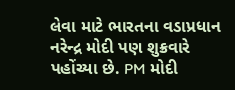લેવા માટે ભારતના વડાપ્રધાન નરેન્દ્ર મોદી પણ શુક્રવારે પહોંચ્યા છે. PM મોદી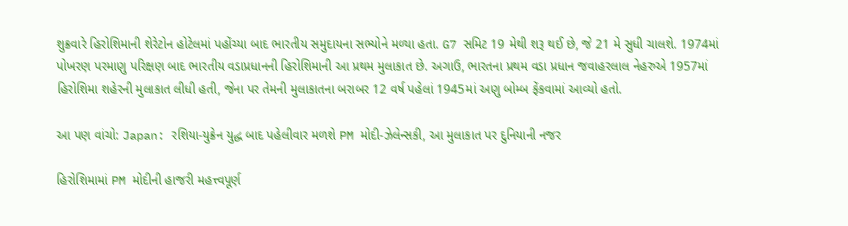શુક્રવારે હિરોશિમાની શેરેટોન હોટેલમાં પહોંચ્યા બાદ ભારતીય સમુદાયના સભ્યોને મળ્યા હતા. G7 સમિટ 19 મેથી શરૂ થઈ છે, જે 21 મે સુધી ચાલશે. 1974માં પોખરણ પરમાણુ પરિક્ષણ બાદ ભારતીય વડાપ્રધાનની હિરોશિમાની આ પ્રથમ મુલાકાત છે. અગાઉ, ભારતના પ્રથમ વડા પ્રધાન જવાહરલાલ નેહરુએ 1957માં હિરોશિમા શહેરની મુલાકાત લીધી હતી, જેના પર તેમની મુલાકાતના બરાબર 12 વર્ષ પહેલાં 1945માં અણુ બોમ્બ ફેંકવામાં આવ્યો હતો.

આ પણ વાંચો: Japan: રશિયા-યુક્રેન યુદ્ધ બાદ પહેલીવાર મળશે PM મોદી-ઝેલેન્સકી, આ મુલાકાત પર દુનિયાની નજર

હિરોશિમામાં PM મોદીની હાજરી મહત્ત્વપૂર્ણ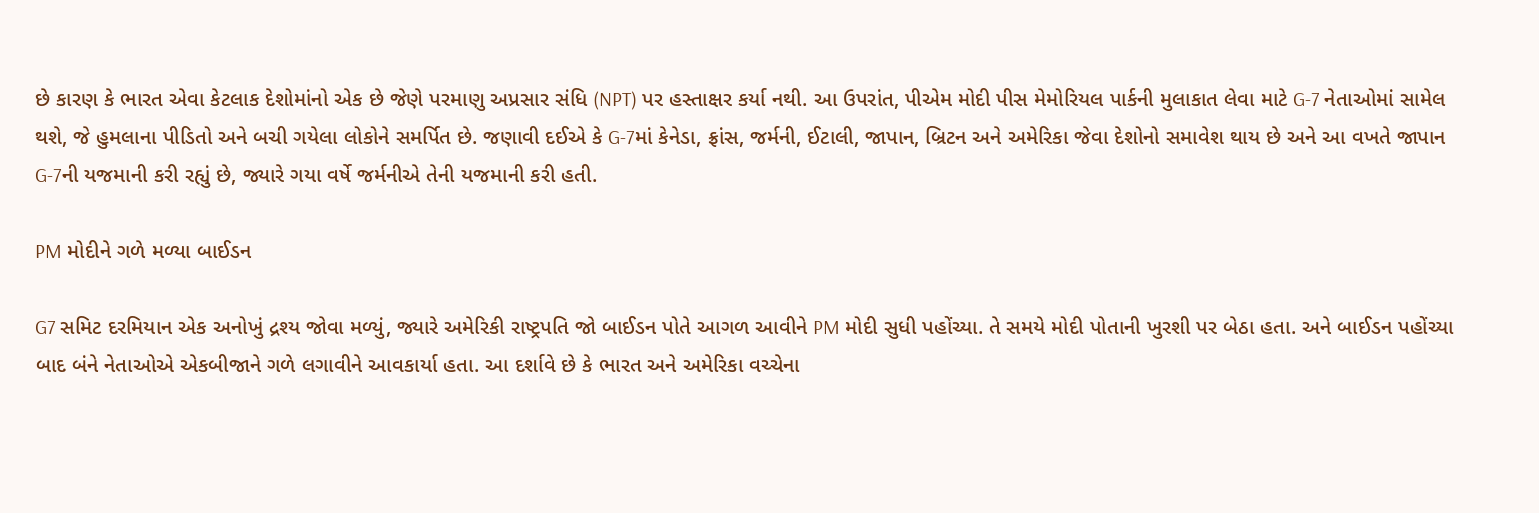છે કારણ કે ભારત એવા કેટલાક દેશોમાંનો એક છે જેણે પરમાણુ અપ્રસાર સંધિ (NPT) પર હસ્તાક્ષર કર્યા નથી. આ ઉપરાંત, પીએમ મોદી પીસ મેમોરિયલ પાર્કની મુલાકાત લેવા માટે G-7 નેતાઓમાં સામેલ થશે, જે હુમલાના પીડિતો અને બચી ગયેલા લોકોને સમર્પિત છે. જણાવી દઈએ કે G-7માં કેનેડા, ફ્રાંસ, જર્મની, ઈટાલી, જાપાન, બ્રિટન અને અમેરિકા જેવા દેશોનો સમાવેશ થાય છે અને આ વખતે જાપાન G-7ની યજમાની કરી રહ્યું છે, જ્યારે ગયા વર્ષે જર્મનીએ તેની યજમાની કરી હતી.

PM મોદીને ગળે મળ્યા બાઈડન

G7 સમિટ દરમિયાન એક અનોખું દ્રશ્ય જોવા મળ્યું, જ્યારે અમેરિકી રાષ્ટ્રપતિ જો બાઈડન પોતે આગળ આવીને PM મોદી સુધી પહોંચ્યા. તે સમયે મોદી પોતાની ખુરશી પર બેઠા હતા. અને બાઈડન પહોંચ્યા બાદ બંને નેતાઓએ એકબીજાને ગળે લગાવીને આવકાર્યા હતા. આ દર્શાવે છે કે ભારત અને અમેરિકા વચ્ચેના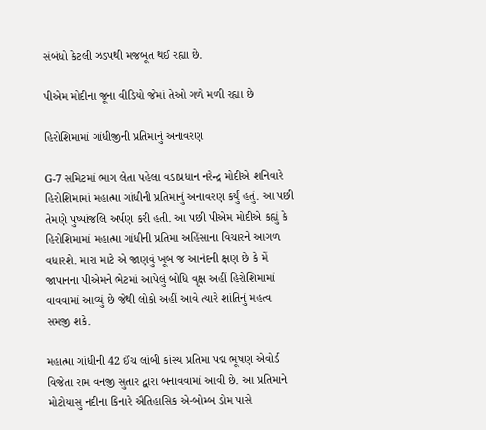સંબંધો કેટલી ઝડપથી મજબૂત થઈ રહ્યા છે.

પીએમ મોદીના જૂના વીડિયો જેમાં તેઓ ગળે મળી રહ્યા છે

હિરોશિમામાં ગાંધીજીની પ્રતિમાનું અનાવરણ

G-7 સમિટમાં ભાગ લેતા પહેલા વડાપ્રધાન નરેન્દ્ર મોદીએ શનિવારે હિરોશિમામાં મહાત્મા ગાંધીની પ્રતિમાનું અનાવરણ કર્યું હતું. આ પછી તેમણે પુષ્પાંજલિ અર્પણ કરી હતી. આ પછી પીએમ મોદીએ કહ્યું કે હિરોશિમામાં મહાત્મા ગાંધીની પ્રતિમા અહિંસાના વિચારને આગળ વધારશે. મારા માટે એ જાણવું ખૂબ જ આનંદની ક્ષણ છે કે મેં જાપાનના પીએમને ભેટમાં આપેલું બોધિ વૃક્ષ અહીં હિરોશિમામાં વાવવામાં આવ્યું છે જેથી લોકો અહીં આવે ત્યારે શાંતિનું મહત્વ સમજી શકે.

મહાત્મા ગાંધીની 42 ઈંચ લાંબી કાંસ્ય પ્રતિમા પદ્મ ભૂષણ એવોર્ડ વિજેતા રામ વનજી સુતાર દ્વારા બનાવવામાં આવી છે. આ પ્રતિમાને મોટોયાસુ નદીના કિનારે ઐતિહાસિક એ-બોમ્બ ડોમ પાસે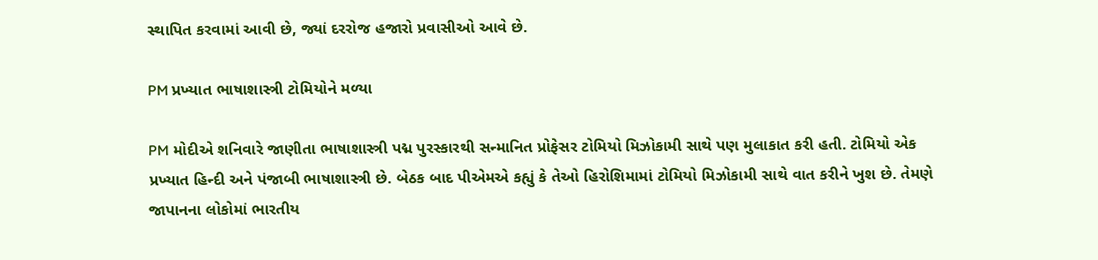સ્થાપિત કરવામાં આવી છે, જ્યાં દરરોજ હજારો પ્રવાસીઓ આવે છે.

PM પ્રખ્યાત ભાષાશાસ્ત્રી ટોમિયોને મળ્યા

PM મોદીએ શનિવારે જાણીતા ભાષાશાસ્ત્રી પદ્મ પુરસ્કારથી સન્માનિત પ્રોફેસર ટોમિયો મિઝોકામી સાથે પણ મુલાકાત કરી હતી. ટોમિયો એક પ્રખ્યાત હિન્દી અને પંજાબી ભાષાશાસ્ત્રી છે. બેઠક બાદ પીએમએ કહ્યું કે તેઓ હિરોશિમામાં ટોમિયો મિઝોકામી સાથે વાત કરીને ખુશ છે. તેમણે જાપાનના લોકોમાં ભારતીય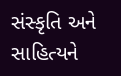સંસ્કૃતિ અને સાહિત્યને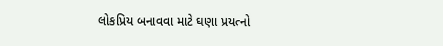લોકપ્રિય બનાવવા માટે ઘણા પ્રયત્નો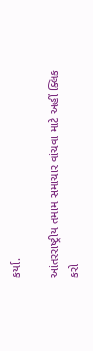કર્યા.

આંતરરાષ્ટ્રીય તમામ સમાચાર વાંચવા માટે અહીં ક્લિક કરો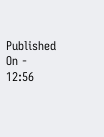Published On - 12:56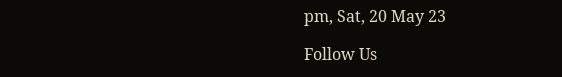pm, Sat, 20 May 23

Follow Us